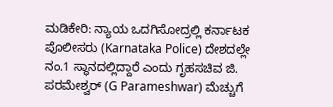ಮಡಿಕೇರಿ: ನ್ಯಾಯ ಒದಗಿಸೋದ್ರಲ್ಲಿ ಕರ್ನಾಟಕ ಪೊಲೀಸರು (Karnataka Police) ದೇಶದಲ್ಲೇ ನಂ.1 ಸ್ಥಾನದಲ್ಲಿದ್ದಾರೆ ಎಂದು ಗೃಹಸಚಿವ ಜಿ. ಪರಮೇಶ್ವರ್ (G Parameshwar) ಮೆಚ್ಚುಗೆ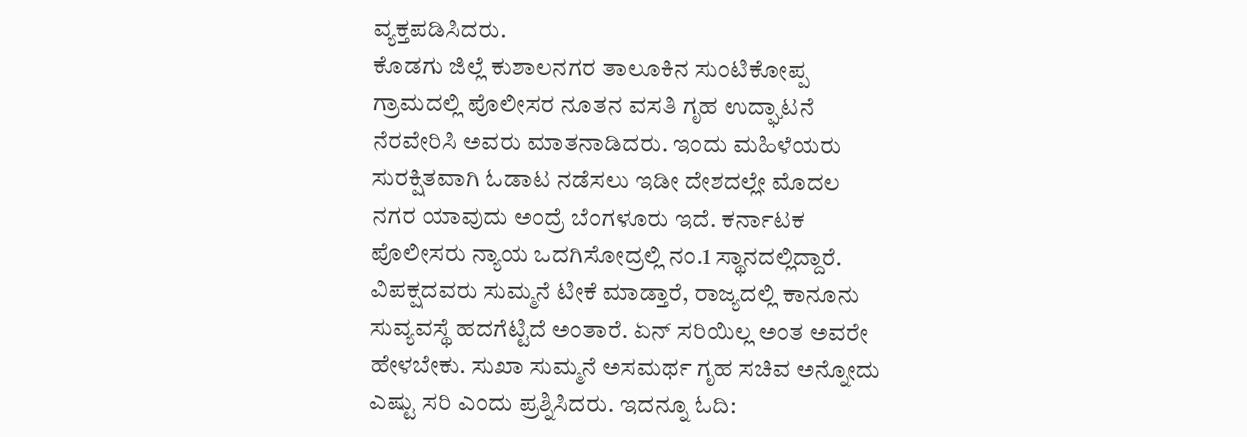ವ್ಯಕ್ತಪಡಿಸಿದರು.
ಕೊಡಗು ಜಿಲ್ಲೆ ಕುಶಾಲನಗರ ತಾಲೂಕಿನ ಸುಂಟಿಕೋಪ್ಪ ಗ್ರಾಮದಲ್ಲಿ ಪೊಲೀಸರ ನೂತನ ವಸತಿ ಗೃಹ ಉದ್ಘಾಟನೆ ನೆರವೇರಿಸಿ ಅವರು ಮಾತನಾಡಿದರು. ಇಂದು ಮಹಿಳೆಯರು ಸುರಕ್ಷಿತವಾಗಿ ಓಡಾಟ ನಡೆಸಲು ಇಡೀ ದೇಶದಲ್ಲೇ ಮೊದಲ ನಗರ ಯಾವುದು ಅಂದ್ರೆ ಬೆಂಗಳೂರು ಇದೆ. ಕರ್ನಾಟಕ ಪೊಲೀಸರು ನ್ಯಾಯ ಒದಗಿಸೋದ್ರಲ್ಲಿ ನಂ.1 ಸ್ಥಾನದಲ್ಲಿದ್ದಾರೆ. ವಿಪಕ್ಷದವರು ಸುಮ್ಮನೆ ಟೀಕೆ ಮಾಡ್ತಾರೆ, ರಾಜ್ಯದಲ್ಲಿ ಕಾನೂನು ಸುವ್ಯವಸ್ಥೆ ಹದಗೆಟ್ಟಿದೆ ಅಂತಾರೆ. ಏನ್ ಸರಿಯಿಲ್ಲ ಅಂತ ಅವರೇ ಹೇಳಬೇಕು. ಸುಖಾ ಸುಮ್ಮನೆ ಅಸಮರ್ಥ ಗೃಹ ಸಚಿವ ಅನ್ನೋದು ಎಷ್ಟು ಸರಿ ಎಂದು ಪ್ರಶ್ನಿಸಿದರು. ಇದನ್ನೂ ಓದಿ: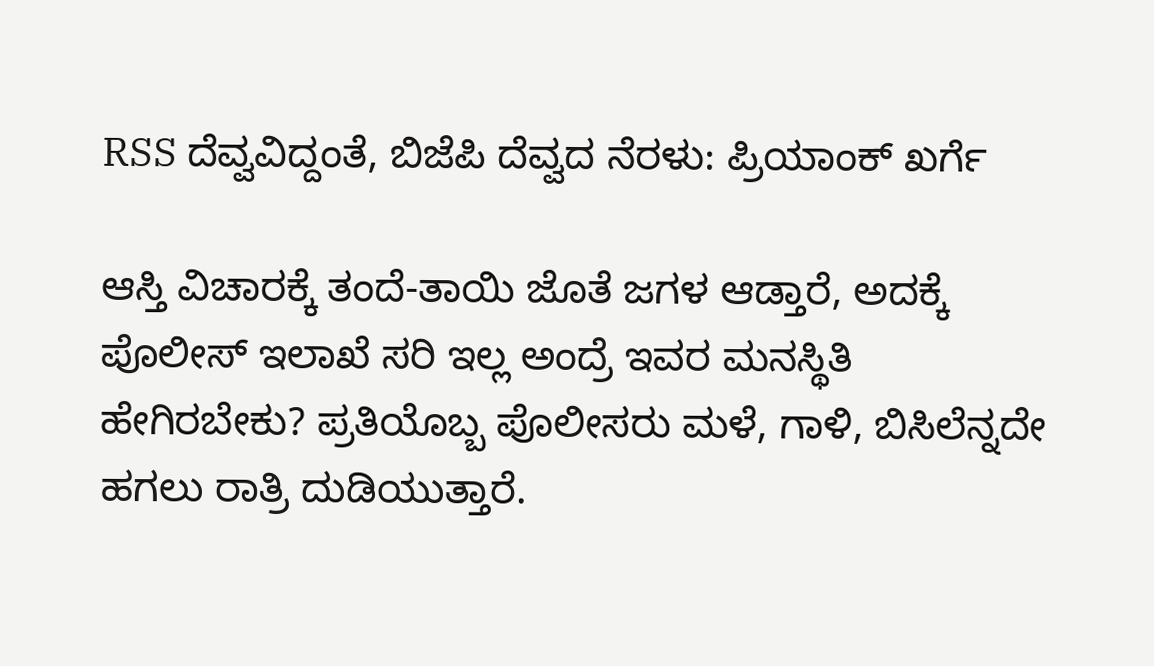RSS ದೆವ್ವವಿದ್ದಂತೆ, ಬಿಜೆಪಿ ದೆವ್ವದ ನೆರಳು: ಪ್ರಿಯಾಂಕ್ ಖರ್ಗೆ

ಆಸ್ತಿ ವಿಚಾರಕ್ಕೆ ತಂದೆ-ತಾಯಿ ಜೊತೆ ಜಗಳ ಆಡ್ತಾರೆ, ಅದಕ್ಕೆ ಪೊಲೀಸ್ ಇಲಾಖೆ ಸರಿ ಇಲ್ಲ ಅಂದ್ರೆ ಇವರ ಮನಸ್ಥಿತಿ ಹೇಗಿರಬೇಕು? ಪ್ರತಿಯೊಬ್ಬ ಪೊಲೀಸರು ಮಳೆ, ಗಾಳಿ, ಬಿಸಿಲೆನ್ನದೇ ಹಗಲು ರಾತ್ರಿ ದುಡಿಯುತ್ತಾರೆ.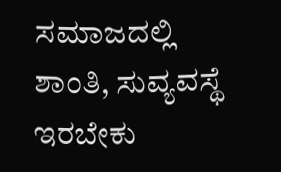ಸಮಾಜದಲ್ಲಿ ಶಾಂತಿ, ಸುವ್ಯವಸ್ಥೆ ಇರಬೇಕು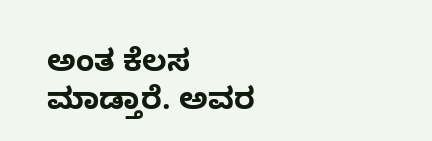ಅಂತ ಕೆಲಸ ಮಾಡ್ತಾರೆ. ಅವರ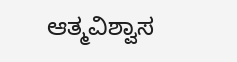ಆತ್ಮವಿಶ್ವಾಸ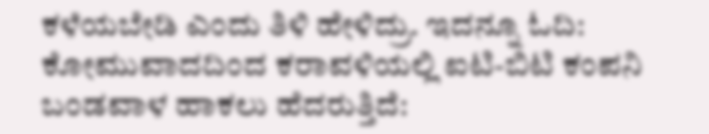ಕಳೆಯಬೇಡಿ ಎಂದು ತಿಳಿ ಹೇಳಿದ್ರು. ಇದನ್ನೂ ಓದಿ: ಕೋಮುವಾದದಿಂದ ಕರಾವಳಿಯಲ್ಲಿ ಐಟಿ-ಬಿಟಿ ಕಂಪನಿ ಬಂಡವಾಳ ಹಾಕಲು ಹೆದರುತ್ತಿದೆ: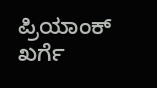ಪ್ರಿಯಾಂಕ್ ಖರ್ಗೆ